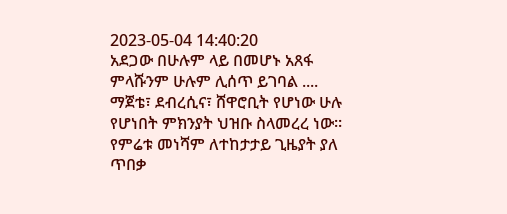2023-05-04 14:40:20
አደጋው በሁሉም ላይ በመሆኑ አጸፋ ምላሹንም ሁሉም ሊሰጥ ይገባል ....
ማጀቴ፣ ደብረሲና፣ ሸዋሮቢት የሆነው ሁሉ የሆነበት ምክንያት ህዝቡ ስላመረረ ነው። የምሬቱ መነሻም ለተከታታይ ጊዜያት ያለ ጥበቃ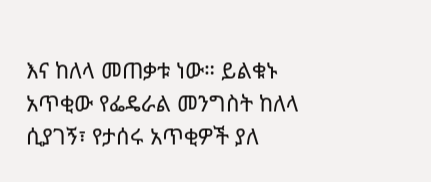እና ከለላ መጠቃቱ ነው። ይልቁኑ አጥቂው የፌዴራል መንግስት ከለላ ሲያገኝ፣ የታሰሩ አጥቂዎች ያለ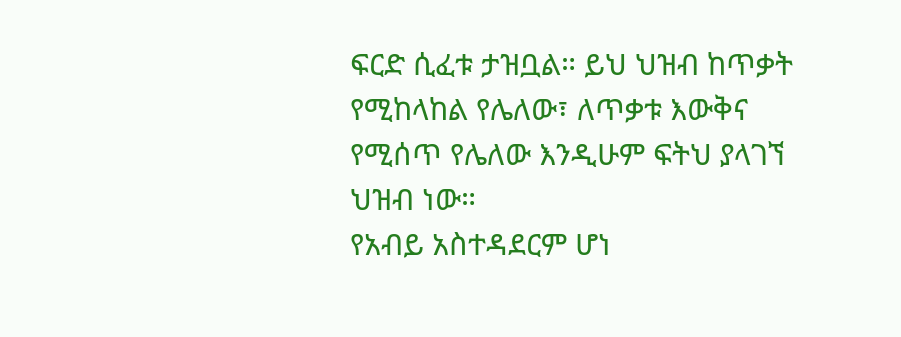ፍርድ ሲፈቱ ታዝቧል። ይህ ህዝብ ከጥቃት የሚከላከል የሌለው፣ ለጥቃቱ እውቅና የሚሰጥ የሌለው እንዲሁም ፍትህ ያላገኘ ህዝብ ነው።
የአብይ አስተዳደርም ሆነ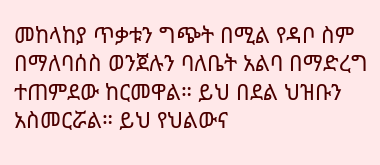መከላከያ ጥቃቱን ግጭት በሚል የዳቦ ስም በማለባሰስ ወንጀሉን ባለቤት አልባ በማድረግ ተጠምደው ከርመዋል። ይህ በደል ህዝቡን አስመርሯል። ይህ የህልውና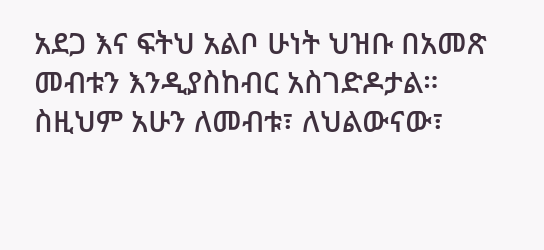አደጋ እና ፍትህ አልቦ ሁነት ህዝቡ በአመጽ መብቱን እንዲያስከብር አስገድዶታል። ስዚህም አሁን ለመብቱ፣ ለህልውናው፣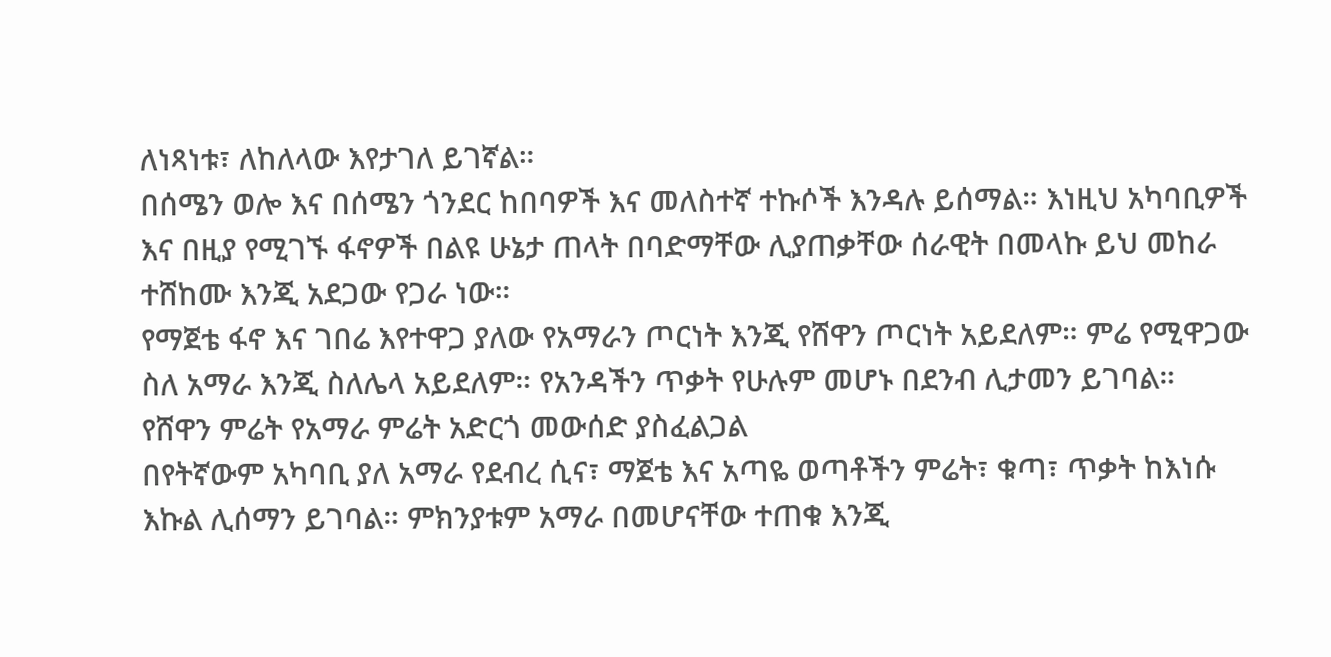ለነጻነቱ፣ ለከለላው እየታገለ ይገኛል።
በሰሜን ወሎ እና በሰሜን ጎንደር ከበባዎች እና መለስተኛ ተኩሶች እንዳሉ ይሰማል። እነዚህ አካባቢዎች እና በዚያ የሚገኙ ፋኖዎች በልዩ ሁኔታ ጠላት በባድማቸው ሊያጠቃቸው ሰራዊት በመላኩ ይህ መከራ ተሸከሙ እንጂ አደጋው የጋራ ነው።
የማጀቴ ፋኖ እና ገበሬ እየተዋጋ ያለው የአማራን ጦርነት እንጂ የሸዋን ጦርነት አይደለም። ምሬ የሚዋጋው ስለ አማራ እንጂ ስለሌላ አይደለም። የአንዳችን ጥቃት የሁሉም መሆኑ በደንብ ሊታመን ይገባል።
የሸዋን ምሬት የአማራ ምሬት አድርጎ መውሰድ ያስፈልጋል
በየትኛውም አካባቢ ያለ አማራ የደብረ ሲና፣ ማጀቴ እና አጣዬ ወጣቶችን ምሬት፣ ቁጣ፣ ጥቃት ከእነሱ እኩል ሊሰማን ይገባል። ምክንያቱም አማራ በመሆናቸው ተጠቁ እንጂ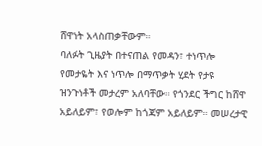ሸዋነት አላስጠቃቸውም።
ባለፉት ጊዜያት በተናጠል የመዳን፣ ተነጥሎ የመታዬት እና ነጥሎ በማጥቃት ሂደት የታዩ ዝንጉነቶች መታረም አለባቸው። የጎንደር ችግር ከሸዋ አይለይም፣ የወሎም ከጎጃም አይለይም። መሠረታዊ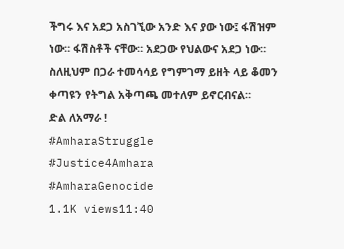ችግሩ እና አደጋ አስገኚው አንድ እና ያው ነው፤ ፋሽዝም ነው። ፋሽስቶች ናቸው። አደጋው የህልውና አደጋ ነው። ስለዚህም በጋራ ተመሳሳይ የግምገማ ይዘት ላይ ቆመን ቀጣዩን የትግል አቅጣጫ መተለም ይኖርብናል።
ድል ለአማራ !
#AmharaStruggle
#Justice4Amhara
#AmharaGenocide
1.1K views11:40